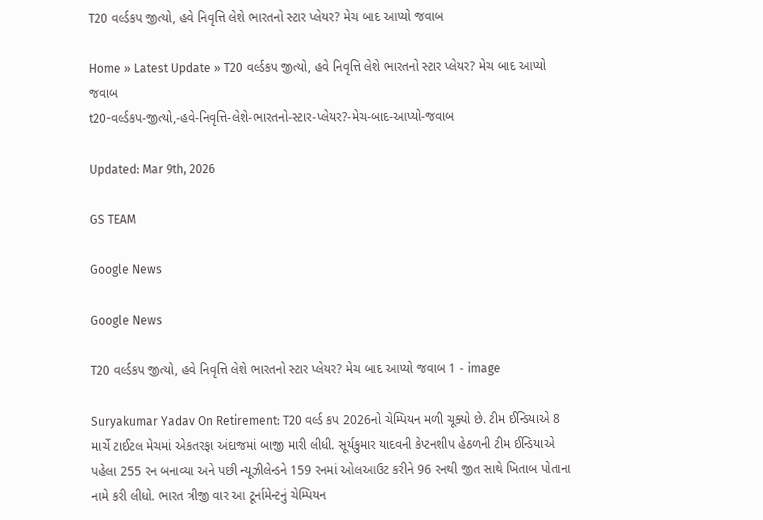T20 વર્લ્ડકપ જીત્યો, હવે નિવૃત્તિ લેશે ભારતનો સ્ટાર પ્લેયર? મેચ બાદ આપ્યો જવાબ

Home » Latest Update » T20 વર્લ્ડકપ જીત્યો, હવે નિવૃત્તિ લેશે ભારતનો સ્ટાર પ્લેયર? મેચ બાદ આપ્યો જવાબ
t20-વર્લ્ડકપ-જીત્યો,-હવે-નિવૃત્તિ-લેશે-ભારતનો-સ્ટાર-પ્લેયર?-મેચ-બાદ-આપ્યો-જવાબ

Updated: Mar 9th, 2026

GS TEAM

Google News

Google News

T20 વર્લ્ડકપ જીત્યો, હવે નિવૃત્તિ લેશે ભારતનો સ્ટાર પ્લેયર? મેચ બાદ આપ્યો જવાબ 1 - image

Suryakumar Yadav On Retirement: T20 વર્લ્ડ કપ 2026નો ચેમ્પિયન મળી ચૂક્યો છે. ટીમ ઈન્ડિયાએ 8 માર્ચે ટાઈટલ મેચમાં એકતરફા અંદાજમાં બાજી મારી લીધી. સૂર્યકુમાર યાદવની કેપ્ટનશીપ હેઠળની ટીમ ઈન્ડિયાએ પહેલા 255 રન બનાવ્યા અને પછી ન્યૂઝીલેન્ડને 159 રનમાં ઓલઆઉટ કરીને 96 રનથી જીત સાથે ખિતાબ પોતાના નામે કરી લીધો. ભારત ત્રીજી વાર આ ટૂર્નામેન્ટનું ચેમ્પિયન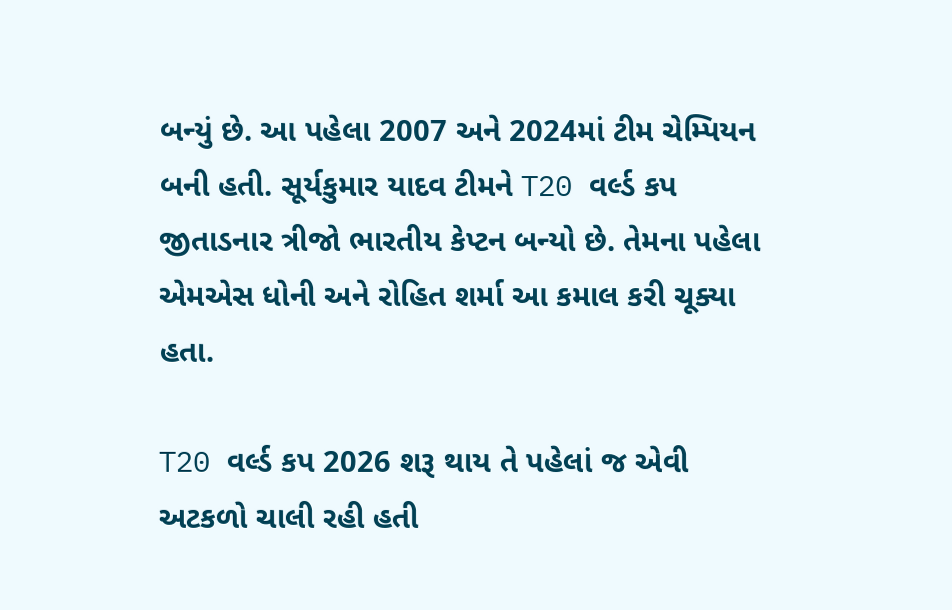બન્યું છે. આ પહેલા 2007 અને 2024માં ટીમ ચેમ્પિયન બની હતી. સૂર્યકુમાર યાદવ ટીમને T20 વર્લ્ડ કપ જીતાડનાર ત્રીજો ભારતીય કેપ્ટન બન્યો છે. તેમના પહેલા એમએસ ધોની અને રોહિત શર્મા આ કમાલ કરી ચૂક્યા હતા.

T20 વર્લ્ડ કપ 2026 શરૂ થાય તે પહેલાં જ એવી અટકળો ચાલી રહી હતી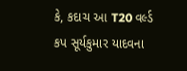કે, કદાચ આ T20 વર્લ્ડ કપ સૂર્યકુમાર યાદવના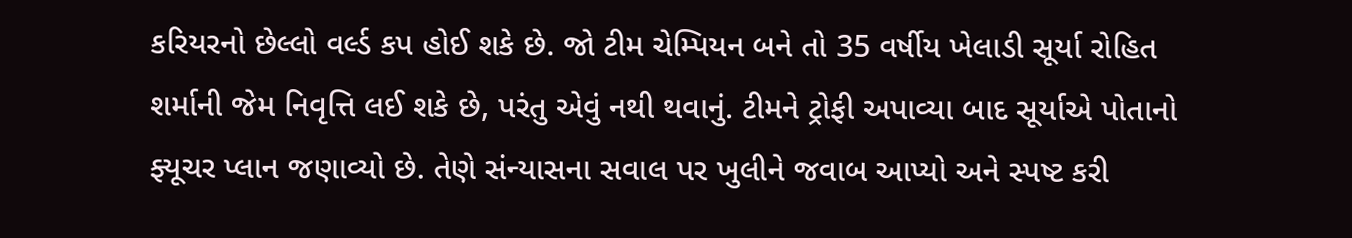કરિયરનો છેલ્લો વર્લ્ડ કપ હોઈ શકે છે. જો ટીમ ચેમ્પિયન બને તો 35 વર્ષીય ખેલાડી સૂર્યા રોહિત શર્માની જેમ નિવૃત્તિ લઈ શકે છે, પરંતુ એવું નથી થવાનું. ટીમને ટ્રોફી અપાવ્યા બાદ સૂર્યાએ પોતાનો ફ્યૂચર પ્લાન જણાવ્યો છે. તેણે સંન્યાસના સવાલ પર ખુલીને જવાબ આપ્યો અને સ્પષ્ટ કરી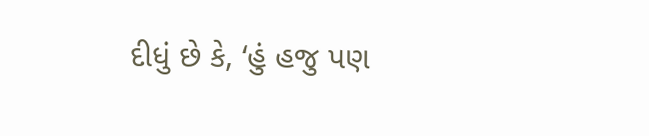દીધું છે કે, ‘હું હજુ પણ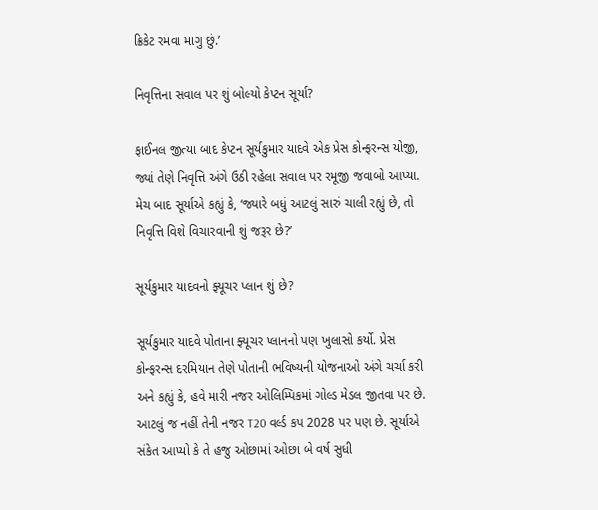ક્રિકેટ રમવા માગુ છું.’

નિવૃત્તિના સવાલ પર શું બોલ્યો કેપ્ટન સૂર્યા?

ફાઈનલ જીત્યા બાદ કેપ્ટન સૂર્યકુમાર યાદવે એક પ્રેસ કોન્ફરન્સ યોજી, જ્યાં તેણે નિવૃત્તિ અંગે ઉઠી રહેલા સવાલ પર રમૂજી જવાબો આપ્યા. મેચ બાદ સૂર્યાએ કહ્યું કે, ‘જ્યારે બધું આટલું સારું ચાલી રહ્યું છે, તો નિવૃત્તિ વિશે વિચારવાની શું જરૂર છે?’

સૂર્યકુમાર યાદવનો ફ્યૂચર પ્લાન શું છે?

સૂર્યકુમાર યાદવે પોતાના ફ્યૂચર પ્લાનનો પણ ખુલાસો કર્યો. પ્રેસ કોન્ફરન્સ દરમિયાન તેણે પોતાની ભવિષ્યની યોજનાઓ અંગે ચર્ચા કરી અને કહ્યું કે, હવે મારી નજર ઓલિમ્પિકમાં ગોલ્ડ મેડલ જીતવા પર છે. આટલું જ નહીં તેની નજર T20 વર્લ્ડ કપ 2028 પર પણ છે. સૂર્યાએ સંકેત આપ્યો કે તે હજુ ઓછામાં ઓછા બે વર્ષ સુધી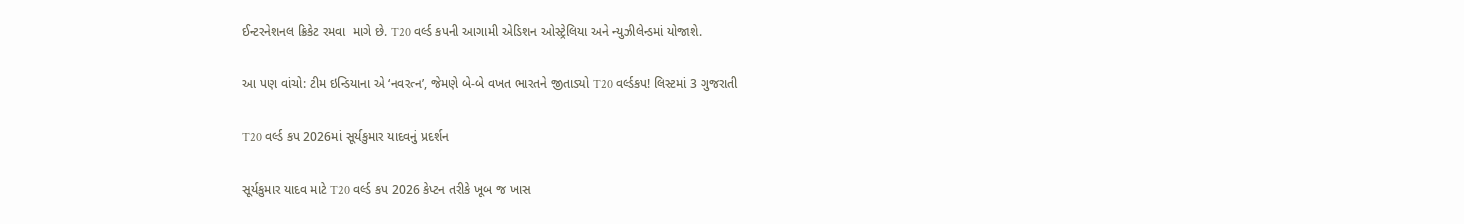ઈન્ટરનેશનલ ક્રિકેટ રમવા  માગે છે. T20 વર્લ્ડ કપની આગામી એડિશન ઓસ્ટ્રેલિયા અને ન્યુઝીલેન્ડમાં યોજાશે.

આ પણ વાંચો: ટીમ ઇન્ડિયાના એ ‘નવરત્ન’, જેમણે બે-બે વખત ભારતને જીતાડ્યો T20 વર્લ્ડકપ! લિસ્ટમાં 3 ગુજરાતી

T20 વર્લ્ડ કપ 2026માં સૂર્યકુમાર યાદવનું પ્રદર્શન

સૂર્યકુમાર યાદવ માટે T20 વર્લ્ડ કપ 2026 કેપ્ટન તરીકે ખૂબ જ ખાસ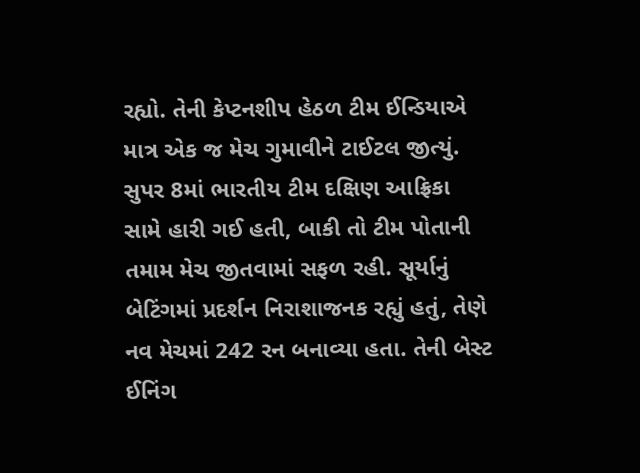રહ્યો. તેની કેપ્ટનશીપ હેઠળ ટીમ ઈન્ડિયાએ માત્ર એક જ મેચ ગુમાવીને ટાઈટલ જીત્યું. સુપર 8માં ભારતીય ટીમ દક્ષિણ આફ્રિકા સામે હારી ગઈ હતી, બાકી તો ટીમ પોતાની તમામ મેચ જીતવામાં સફળ રહી. સૂર્યાનું બેટિંગમાં પ્રદર્શન નિરાશાજનક રહ્યું હતું, તેણે નવ મેચમાં 242 રન બનાવ્યા હતા. તેની બેસ્ટ ઈનિંગ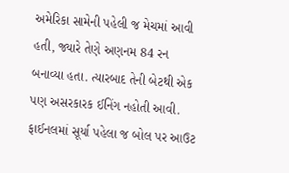અમેરિકા સામેની પહેલી જ મેચમાં આવી હતી, જ્યારે તેણે અણનમ 84 રન બનાવ્યા હતા. ત્યારબાદ તેની બેટથી એક પણ અસરકારક ઈનિંગ નહોતી આવી. ફાઈનલમાં સૂર્યા પહેલા જ બોલ પર આઉટ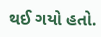થઈ ગયો હતો.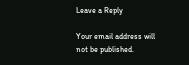Leave a Reply

Your email address will not be published.